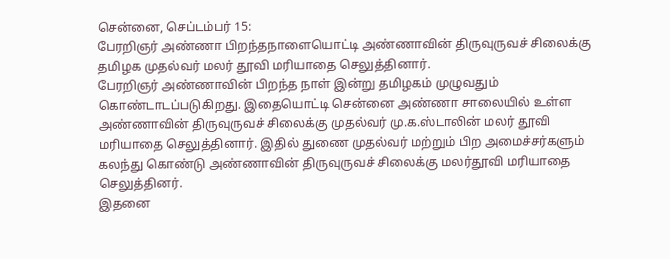சென்னை, செப்டம்பர் 15:
பேரறிஞர் அண்ணா பிறந்தநாளையொட்டி அண்ணாவின் திருவுருவச் சிலைக்கு தமிழக முதல்வர் மலர் தூவி மரியாதை செலுத்தினார்.
பேரறிஞர் அண்ணாவின் பிறந்த நாள் இன்று தமிழகம் முழுவதும் கொண்டாடப்படுகிறது. இதையொட்டி சென்னை அண்ணா சாலையில் உள்ள அண்ணாவின் திருவுருவச் சிலைக்கு முதல்வர் மு.க.ஸ்டாலின் மலர் தூவி மரியாதை செலுத்தினார். இதில் துணை முதல்வர் மற்றும் பிற அமைச்சர்களும் கலந்து கொண்டு அண்ணாவின் திருவுருவச் சிலைக்கு மலர்தூவி மரியாதை செலுத்தினர்.
இதனை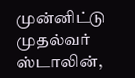முன்னிட்டு முதல்வர் ஸ்டாலின்,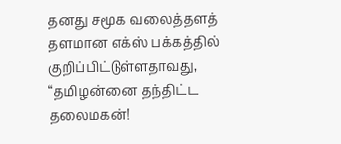தனது சமூக வலைத்தளத் தளமான எக்ஸ் பக்கத்தில் குறிப்பிட்டுள்ளதாவது, “தமிழன்னை தந்திட்ட தலைமகன்!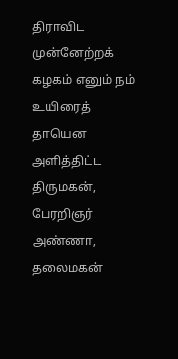திராவிட முன்னேற்றக் கழகம் எனும் நம் உயிரைத் தாயென அளித்திட்ட திருமகன், பேரறிஞர் அண்ணா, தலைமகன்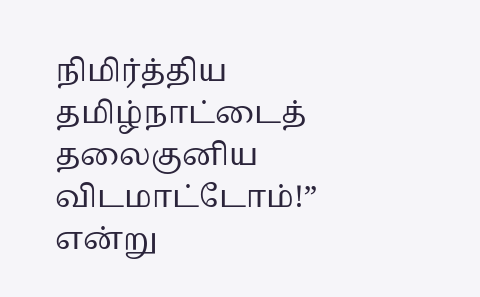நிமிர்த்திய தமிழ்நாட்டைத் தலைகுனிய விடமாட்டோம்!” என்று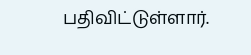பதிவிட்டுள்ளார்.